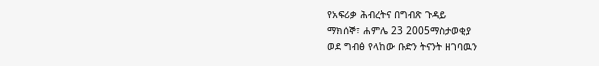የአፍሪቃ ሕብረትና በግብጽ ጉዳይ
ማክሰኞ፣ ሐምሌ 23 2005ማስታወቂያ
ወደ ግብፅ የላከው ቡድን ትናንት ዘገባዉን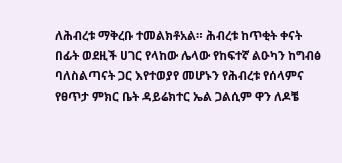ለሕብረቱ ማቅረቡ ተመልክቶአል። ሕብረቱ ከጥቂት ቀናት በፊት ወደዚች ሀገር የላከው ሌላው የከፍተኛ ልዑካን ከግብፅ ባለስልጣናት ጋር እየተወያየ መሆኑን የሕብረቱ የሰላምና የፀጥታ ምክር ቤት ዳይሬክተር ኤል ጋልሲም ዋን ለዶቼ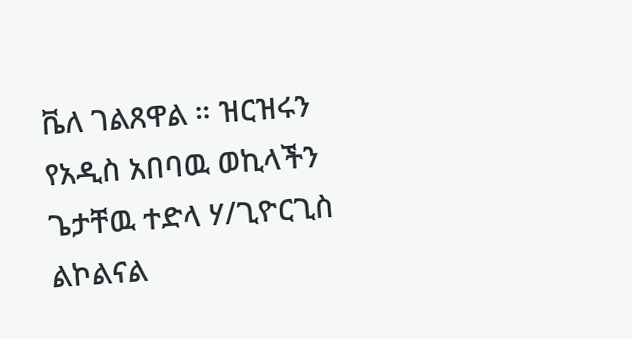ቬለ ገልጸዋል ። ዝርዝሩን የአዲስ አበባዉ ወኪላችን ጌታቸዉ ተድላ ሃ/ጊዮርጊስ ልኮልናል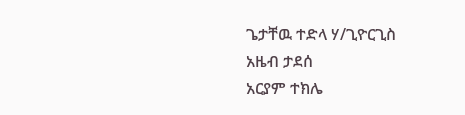ጌታቸዉ ተድላ ሃ/ጊዮርጊስ
አዜብ ታደሰ
አርያም ተክሌ